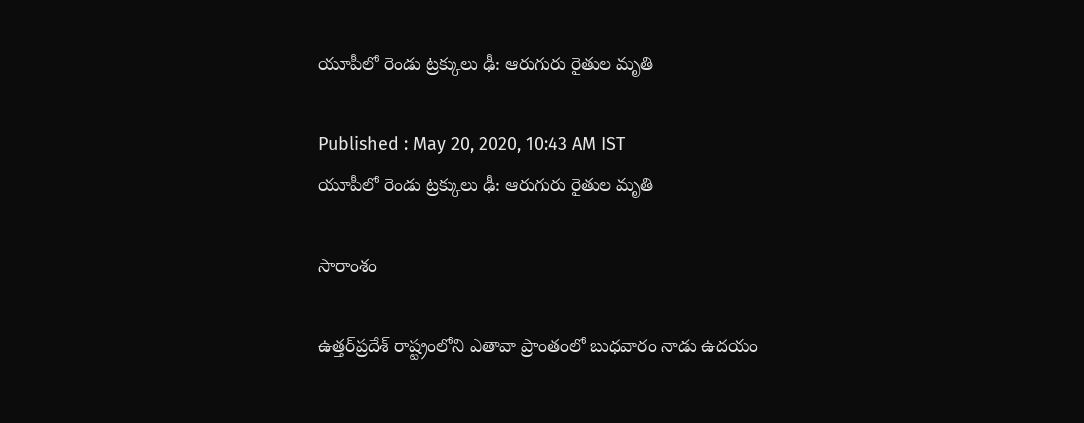యూపీలో రెండు ట్రక్కులు ఢీ: ఆరుగురు రైతుల మృతి

Published : May 20, 2020, 10:43 AM IST
యూపీలో రెండు ట్రక్కులు ఢీ: ఆరుగురు రైతుల మృతి

సారాంశం

ఉత్తర్‌ప్రదేశ్ రాష్ట్రంలోని ఎతావా ప్రాంతంలో బుధవారం నాడు ఉదయం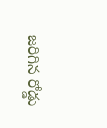జరిగిన రోడ్డు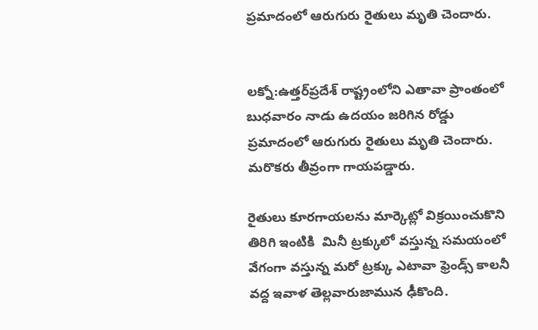ప్రమాదంలో ఆరుగురు రైతులు మృతి చెందారు.


లక్నో:ఉత్తర్‌ప్రదేశ్ రాష్ట్రంలోని ఎతావా ప్రాంతంలో బుధవారం నాడు ఉదయం జరిగిన రోడ్డు ప్రమాదంలో ఆరుగురు రైతులు మృతి చెందారు. మరొకరు తీవ్రంగా గాయపడ్డారు.

రైతులు కూరగాయలను మార్కెట్లో విక్రయించుకొని తిరిగి ఇంటికి  మినీ ట్రక్కులో వస్తున్న సమయంలో వేగంగా వస్తున్న మరో ట్రక్కు ఎటావా ఫ్రెండ్స్ కాలనీ వద్ద ఇవాళ తెల్లవారుజామున ఢీకొంది.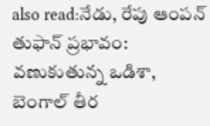also read:నేడు, రేపు ఆంపన్ తుఫాన్ ప్రభావం: వణుకుతున్న ఒడిశా, బెంగాల్ తీర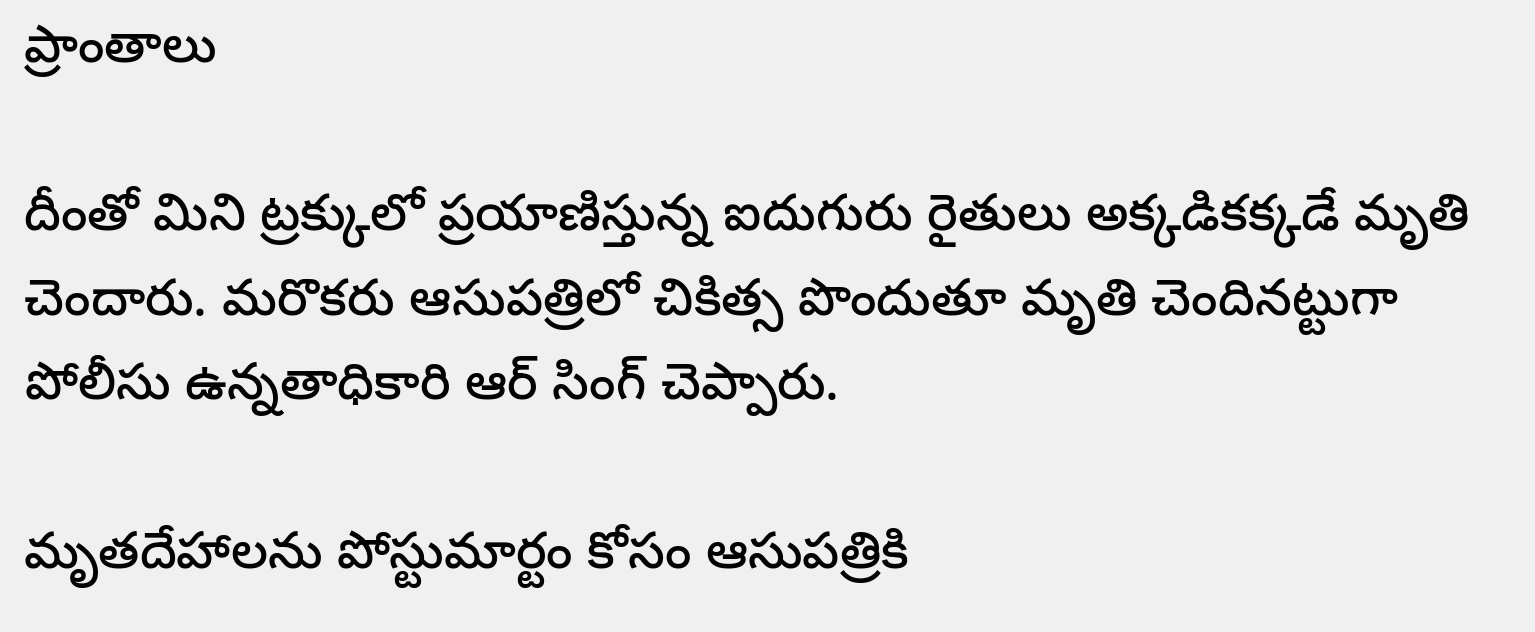ప్రాంతాలు

దీంతో మిని ట్రక్కులో ప్రయాణిస్తున్న ఐదుగురు రైతులు అక్కడికక్కడే మృతి చెందారు. మరొకరు ఆసుపత్రిలో చికిత్స పొందుతూ మృతి చెందినట్టుగా  పోలీసు ఉన్నతాధికారి ఆర్ సింగ్ చెప్పారు.

మృతదేహాలను పోస్టుమార్టం కోసం ఆసుపత్రికి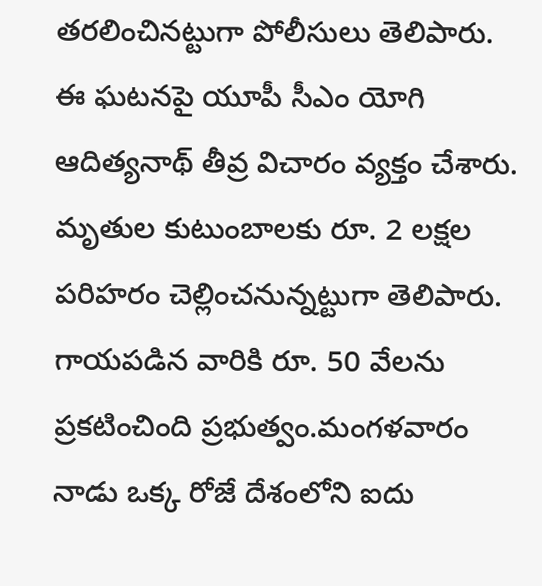తరలించినట్టుగా పోలీసులు తెలిపారు. ఈ ఘటనపై యూపీ సీఎం యోగి ఆదిత్యనాథ్ తీవ్ర విచారం వ్యక్తం చేశారు. మృతుల కుటుంబాలకు రూ. 2 లక్షల పరిహరం చెల్లించనున్నట్టుగా తెలిపారు. గాయపడిన వారికి రూ. 50 వేలను ప్రకటించింది ప్రభుత్వం.మంగళవారం నాడు ఒక్క రోజే దేశంలోని ఐదు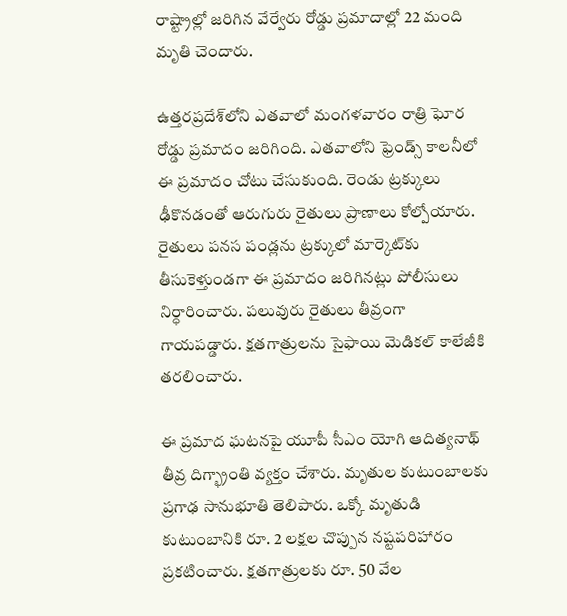రాష్ట్రాల్లో జరిగిన వేర్వేరు రోడ్డు ప్రమాదాల్లో 22 మంది మృతి చెందారు.

ఉత్తరప్రదేశ్‌లోని ఎతవాలో మంగళవారం రాత్రి ఘోర రోడ్డు ప్రమాదం జరిగింది. ఎతవాలోని ఫ్రెండ్స్‌ కాలనీలో ఈ ప్రమాదం చోటు చేసుకుంది. రెండు ట్రక్కులు ఢీకొనడంతో ఆరుగురు రైతులు ప్రాణాలు కోల్పోయారు. రైతులు పనస పండ్లను ట్రక్కులో మార్కెట్‌కు తీసుకెళ్తుండగా ఈ ప్రమాదం జరిగినట్లు పోలీసులు నిర్ధారించారు. పలువురు రైతులు తీవ్రంగా గాయపడ్డారు. క్షతగాత్రులను సైఫాయి మెడికల్‌ కాలేజీకి తరలించారు.

ఈ ప్రమాద ఘటనపై యూపీ సీఎం యోగి ఆదిత్యనాథ్‌ తీవ్ర దిగ్భ్రాంతి వ్యక్తం చేశారు. మృతుల కుటుంబాలకు ప్రగాఢ సానుభూతి తెలిపారు. ఒక్కో మృతుడి కుటుంబానికి రూ. 2 లక్షల చొప్పున నష్టపరిహారం ప్రకటించారు. క్షతగాత్రులకు రూ. 50 వేల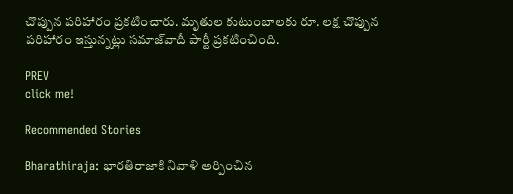చొప్పున పరిహారం ప్రకటించారు. మృతుల కుటుంబాలకు రూ. లక్ష చొప్పున పరిహారం ఇస్తున్నట్లు సమాజ్‌వాదీ పార్టీ ప్రకటించింది.

PREV
click me!

Recommended Stories

Bharathiraja: భారతిరాజాకి నివాళి అర్పించిన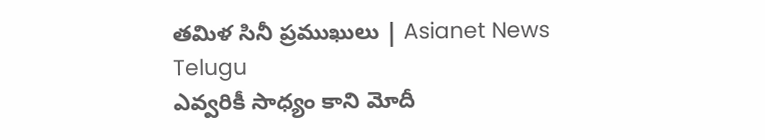తమిళ సినీ ప్రముఖులు | Asianet News Telugu
ఎవ్వరికీ సాధ్యం కాని మోదీ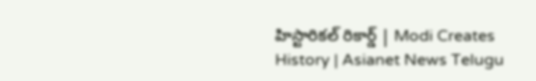హిస్టారికల్ రికార్డ్ | Modi Creates History | Asianet News Telugu